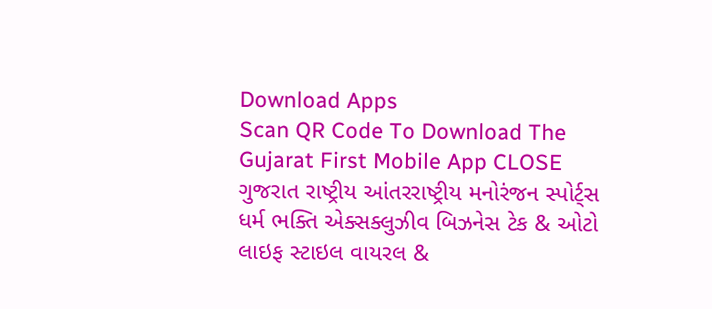Download Apps
Scan QR Code To Download The Gujarat First Mobile App CLOSE
ગુજરાત રાષ્ટ્રીય આંતરરાષ્ટ્રીય મનોરંજન સ્પોર્ટ્સ ધર્મ ભક્તિ એક્સક્લુઝીવ બિઝનેસ ટેક & ઓટો લાઇફ સ્ટાઇલ વાયરલ &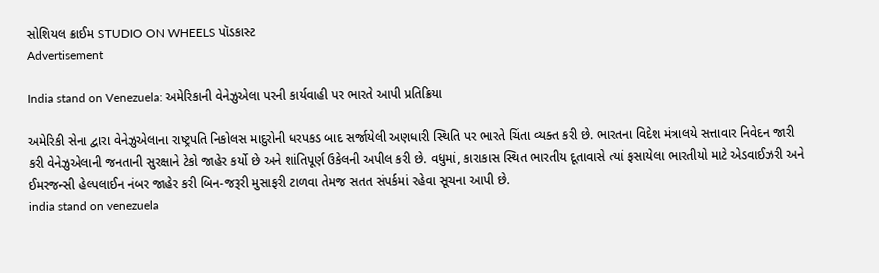સોશિયલ ક્રાઈમ STUDIO ON WHEELS પૉડકાસ્ટ
Advertisement

India stand on Venezuela: અમેરિકાની વેનેઝુએલા પરની કાર્યવાહી પર ભારતે આપી પ્રતિક્રિયા

અમેરિકી સેના દ્વારા વેનેઝુએલાના રાષ્ટ્રપતિ નિકોલસ માદુરોની ધરપકડ બાદ સર્જાયેલી અણધારી સ્થિતિ પર ભારતે ચિંતા વ્યક્ત કરી છે. ભારતના વિદેશ મંત્રાલયે સત્તાવાર નિવેદન જારી કરી વેનેઝુએલાની જનતાની સુરક્ષાને ટેકો જાહેર કર્યો છે અને શાંતિપૂર્ણ ઉકેલની અપીલ કરી છે. વધુમાં, કારાકાસ સ્થિત ભારતીય દૂતાવાસે ત્યાં ફસાયેલા ભારતીયો માટે એડવાઈઝરી અને ઈમરજન્સી હેલ્પલાઈન નંબર જાહેર કરી બિન-જરૂરી મુસાફરી ટાળવા તેમજ સતત સંપર્કમાં રહેવા સૂચના આપી છે.
india stand on venezuela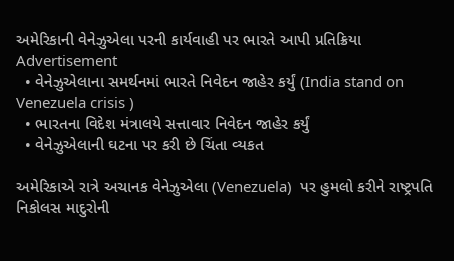અમેરિકાની વેનેઝુએલા પરની કાર્યવાહી પર ભારતે આપી પ્રતિક્રિયા
Advertisement
  • વેનેઝુએલાના સમર્થનમાં ભારતે નિવેદન જાહેર કર્યું (India stand on Venezuela crisis )
  • ભારતના વિદેશ મંત્રાલયે સત્તાવાર નિવેદન જાહેર કર્યું
  • વેનેઝુએલાની ઘટના પર કરી છે ચિંતા વ્યકત

અમેરિકાએ રાત્રે અચાનક વેનેઝુએલા (Venezuela)  પર હુમલો કરીને રાષ્ટ્રપતિ નિકોલસ માદુરોની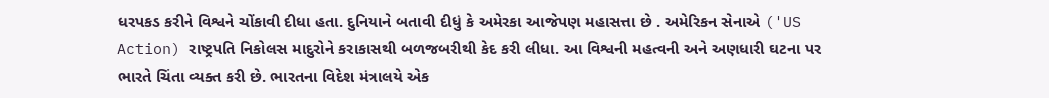ધરપકડ કરીને વિશ્વને ચોંકાવી દીધા હતા. દુનિયાને બતાવી દીધું કે અમેરકા આજેપણ મહાસત્તા છે . અમેરિકન સેનાએ ('US Action) રાષ્ટ્રપતિ નિકોલસ માદુરોને કરાકાસથી બળજબરીથી કેદ કરી લીધા. આ વિશ્વની મહત્વની અને અણધારી ઘટના પર ભારતે ચિંતા વ્યક્ત કરી છે. ભારતના વિદેશ મંત્રાલયે એક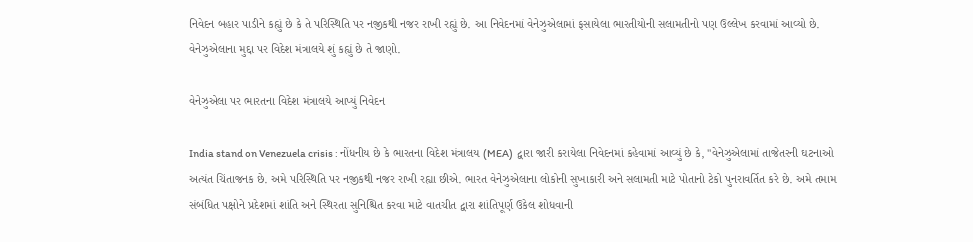નિવેદન બહાર પાડીને કહ્યું છે કે તે પરિસ્થિતિ પર નજીકથી નજર રાખી રહ્યું છે. આ નિવેદનમાં વેનેઝુએલામાં ફસાયેલા ભારતીયોની સલામતીનો પણ ઉલ્લેખ કરવામાં આવ્યો છે. વેનેઝુએલાના મુદ્દા પર વિદેશ મંત્રાલયે શું કહ્યું છે તે જાણો.

વેનેઝુએલા પર ભારતના વિદેશ મંત્રાલયે આપ્યું નિવેદન

India stand on Venezuela crisis : નોંધનીય છે કે ભારતના વિદેશ મંત્રાલય (MEA)  દ્વારા જારી કરાયેલા નિવેદનમાં કહેવામાં આવ્યું છે કે, "વેનેઝુએલામાં તાજેતરની ઘટનાઓ અત્યંત ચિંતાજનક છે. અમે પરિસ્થિતિ પર નજીકથી નજર રાખી રહ્યા છીએ. ભારત વેનેઝુએલાના લોકોની સુખાકારી અને સલામતી માટે પોતાનો ટેકો પુનરાવર્તિત કરે છે. અમે તમામ સંબંધિત પક્ષોને પ્રદેશમાં શાંતિ અને સ્થિરતા સુનિશ્ચિત કરવા માટે વાતચીત દ્વારા શાંતિપૂર્ણ ઉકેલ શોધવાની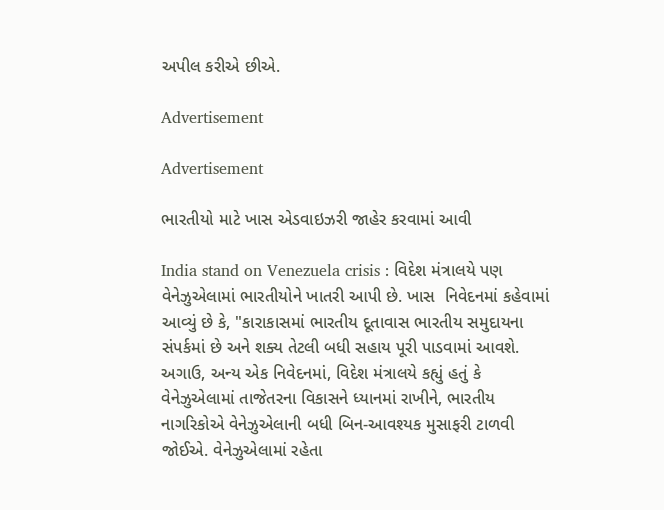અપીલ કરીએ છીએ.

Advertisement

Advertisement

ભારતીયો માટે ખાસ એડવાઇઝરી જાહેર કરવામાં આવી

India stand on Venezuela crisis : વિદેશ મંત્રાલયે પણ વેનેઝુએલામાં ભારતીયોને ખાતરી આપી છે. ખાસ  નિવેદનમાં કહેવામાં આવ્યું છે કે, "કારાકાસમાં ભારતીય દૂતાવાસ ભારતીય સમુદાયના સંપર્કમાં છે અને શક્ય તેટલી બધી સહાય પૂરી પાડવામાં આવશે. અગાઉ, અન્ય એક નિવેદનમાં, વિદેશ મંત્રાલયે કહ્યું હતું કે વેનેઝુએલામાં તાજેતરના વિકાસને ધ્યાનમાં રાખીને, ભારતીય નાગરિકોએ વેનેઝુએલાની બધી બિન-આવશ્યક મુસાફરી ટાળવી જોઈએ. વેનેઝુએલામાં રહેતા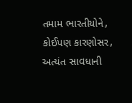તમામ ભારતીયોને, કોઈપણ કારણોસર, અત્યંત સાવધાની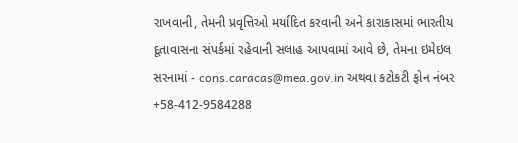રાખવાની, તેમની પ્રવૃત્તિઓ મર્યાદિત કરવાની અને કારાકાસમાં ભારતીય દૂતાવાસના સંપર્કમાં રહેવાની સલાહ આપવામાં આવે છે, તેમના ઇમેઇલ સરનામાં - cons.caracas@mea.gov.in અથવા કટોકટી ફોન નંબર +58-412-9584288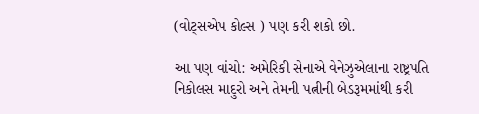(વોટ્સએપ કોલ્સ ) પણ કરી શકો છો.

આ પણ વાંચો: અમેરિકી સેનાએ વેનેઝુએલાના રાષ્ટ્રપતિ નિકોલસ માદુરો અને તેમની પત્નીની બેડરૂમમાંથી કરી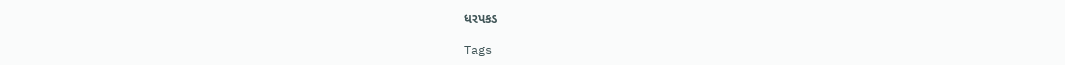ધરપકડ

Tags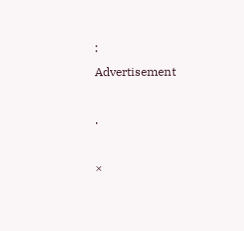:
Advertisement

.

×